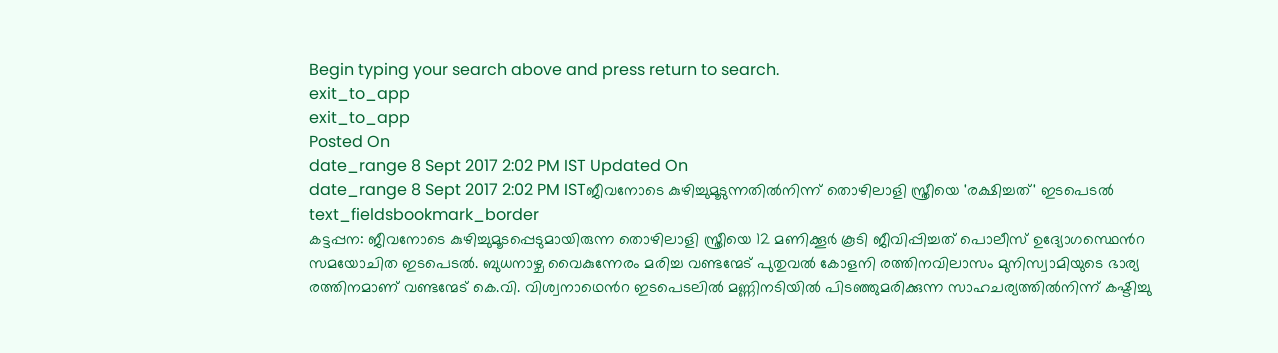Begin typing your search above and press return to search.
exit_to_app
exit_to_app
Posted On
date_range 8 Sept 2017 2:02 PM IST Updated On
date_range 8 Sept 2017 2:02 PM ISTജീവനോടെ കുഴിച്ചുമൂടുന്നതിൽനിന്ന് തൊഴിലാളി സ്ത്രീയെ 'രക്ഷിച്ചത്' ഇടപെടൽ
text_fieldsbookmark_border
കട്ടപ്പന: ജീവനോടെ കുഴിച്ചുമൂടപ്പെടുമായിരുന്ന തൊഴിലാളി സ്ത്രീയെ 12 മണിക്കൂർ കൂടി ജീവിപ്പിച്ചത് പൊലീസ് ഉദ്യോഗസ്ഥെൻറ സമയോചിത ഇടപെടൽ. ബുധനാഴ്ച വൈകുന്നേരം മരിച്ച വണ്ടന്മേട് പുതുവൽ കോളനി രത്തിനവിലാസം മുനിസ്വാമിയുടെ ഭാര്യ രത്തിനമാണ് വണ്ടന്മേട് കെ.വി. വിശ്വനാഥെൻറ ഇടപെടലിൽ മണ്ണിനടിയിൽ പിടഞ്ഞുമരിക്കുന്ന സാഹചര്യത്തിൽനിന്ന് കഷ്ടിച്ചു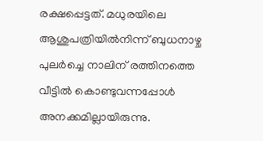രക്ഷപ്പെട്ടത്. മധുരയിലെ ആശുപത്രിയിൽനിന്ന് ബുധനാഴ്ച പുലർച്ചെ നാലിന് രത്തിനത്തെ വീട്ടിൽ കൊണ്ടുവന്നപ്പോൾ അനക്കമില്ലായിരുന്നു.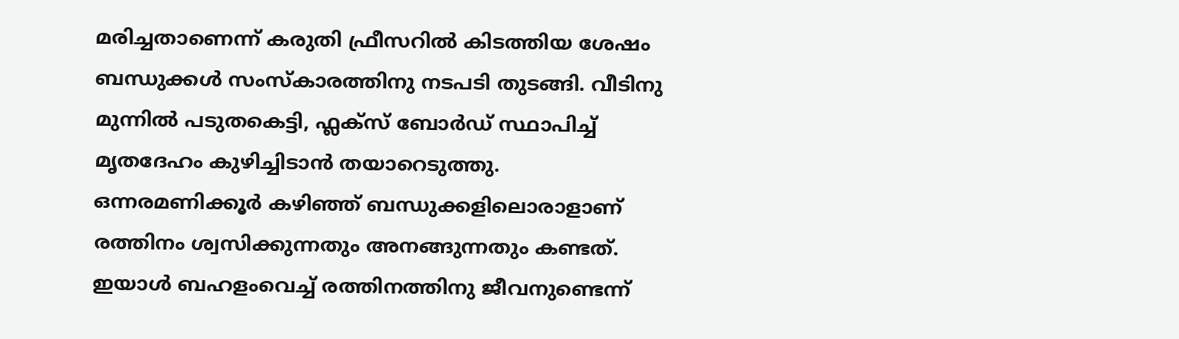മരിച്ചതാണെന്ന് കരുതി ഫ്രീസറിൽ കിടത്തിയ ശേഷം ബന്ധുക്കൾ സംസ്കാരത്തിനു നടപടി തുടങ്ങി. വീടിനു മുന്നിൽ പടുതകെട്ടി, ഫ്ലക്സ് ബോർഡ് സ്ഥാപിച്ച് മൃതദേഹം കുഴിച്ചിടാൻ തയാറെടുത്തു. ഒന്നരമണിക്കൂർ കഴിഞ്ഞ് ബന്ധുക്കളിലൊരാളാണ് രത്തിനം ശ്വസിക്കുന്നതും അനങ്ങുന്നതും കണ്ടത്. ഇയാൾ ബഹളംവെച്ച് രത്തിനത്തിനു ജീവനുണ്ടെന്ന്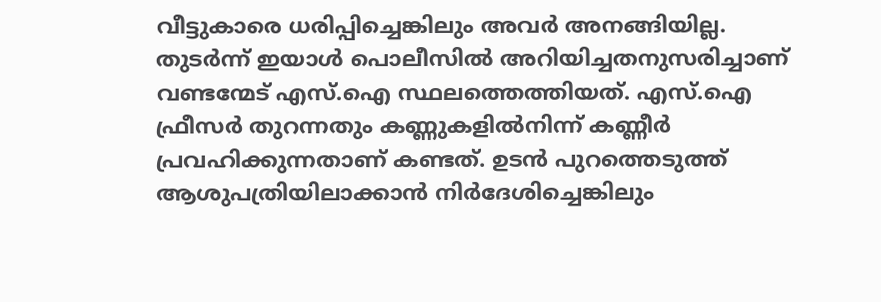വീട്ടുകാരെ ധരിപ്പിച്ചെങ്കിലും അവർ അനങ്ങിയില്ല. തുടർന്ന് ഇയാൾ പൊലീസിൽ അറിയിച്ചതനുസരിച്ചാണ് വണ്ടന്മേട് എസ്.ഐ സ്ഥലത്തെത്തിയത്. എസ്.ഐ ഫ്രീസർ തുറന്നതും കണ്ണുകളിൽനിന്ന് കണ്ണീർ പ്രവഹിക്കുന്നതാണ് കണ്ടത്. ഉടൻ പുറത്തെടുത്ത് ആശുപത്രിയിലാക്കാൻ നിർദേശിച്ചെങ്കിലും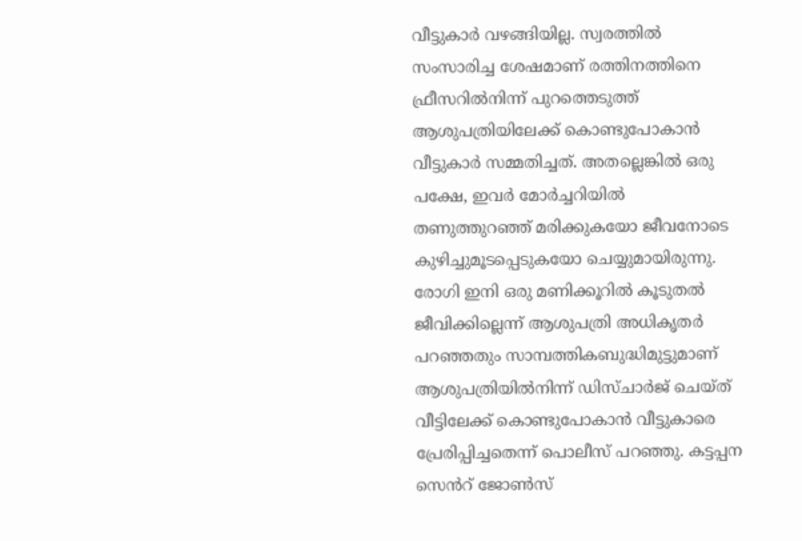വീട്ടുകാർ വഴങ്ങിയില്ല. സ്വരത്തിൽ സംസാരിച്ച ശേഷമാണ് രത്തിനത്തിനെ ഫ്രീസറിൽനിന്ന് പുറത്തെടുത്ത് ആശുപത്രിയിലേക്ക് കൊണ്ടുപോകാൻ വീട്ടുകാർ സമ്മതിച്ചത്. അതല്ലെങ്കിൽ ഒരു പക്ഷേ, ഇവർ മോർച്ചറിയിൽ തണുത്തുറഞ്ഞ് മരിക്കുകയോ ജീവനോടെ കുഴിച്ചുമൂടപ്പെടുകയോ ചെയ്യുമായിരുന്നു. രോഗി ഇനി ഒരു മണിക്കൂറിൽ കൂടുതൽ ജീവിക്കില്ലെന്ന് ആശുപത്രി അധികൃതർ പറഞ്ഞതും സാമ്പത്തികബുദ്ധിമുട്ടുമാണ് ആശുപത്രിയിൽനിന്ന് ഡിസ്ചാർജ് ചെയ്ത് വീട്ടിലേക്ക് കൊണ്ടുപോകാൻ വീട്ടുകാരെ പ്രേരിപ്പിച്ചതെന്ന് പൊലീസ് പറഞ്ഞു. കട്ടപ്പന സെൻറ് ജോൺസ്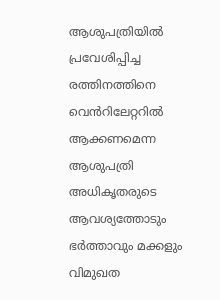ആശുപത്രിയിൽ പ്രവേശിപ്പിച്ച രത്തിനത്തിനെ വെൻറിലേറ്ററിൽ ആക്കണമെന്ന ആശുപത്രി അധികൃതരുടെ ആവശ്യത്തോടും ഭർത്താവും മക്കളും വിമുഖത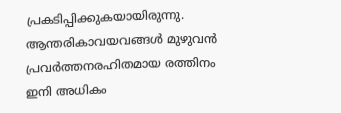പ്രകടിപ്പിക്കുകയായിരുന്നു. ആന്തരികാവയവങ്ങൾ മുഴുവൻ പ്രവർത്തനരഹിതമായ രത്തിനം ഇനി അധികം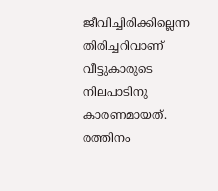ജീവിച്ചിരിക്കില്ലെന്ന തിരിച്ചറിവാണ് വീട്ടുകാരുടെ നിലപാടിനു കാരണമായത്. രത്തിനം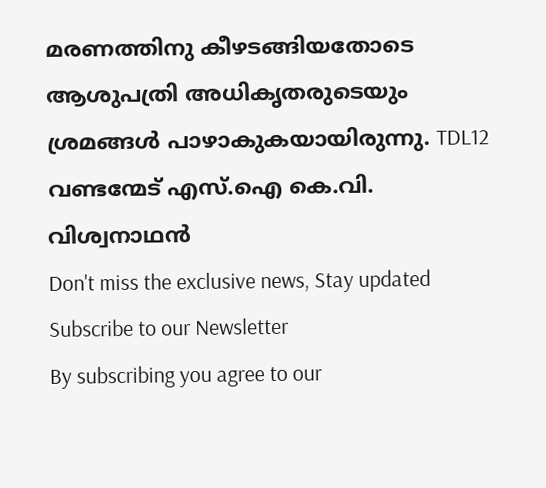മരണത്തിനു കീഴടങ്ങിയതോടെ ആശുപത്രി അധികൃതരുടെയും ശ്രമങ്ങൾ പാഴാകുകയായിരുന്നു. TDL12 വണ്ടന്മേട് എസ്.ഐ കെ.വി. വിശ്വനാഥൻ
Don't miss the exclusive news, Stay updated
Subscribe to our Newsletter
By subscribing you agree to our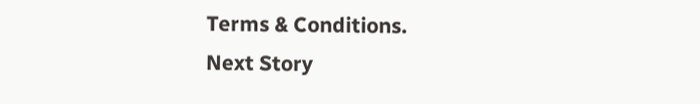Terms & Conditions.
Next Story